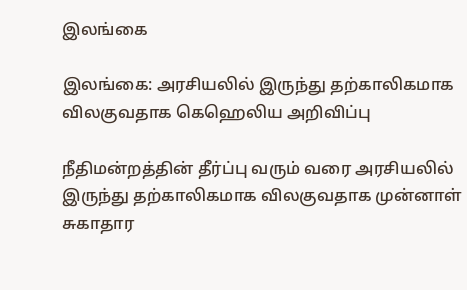இலங்கை

இலங்கை: அரசியலில் இருந்து தற்காலிகமாக விலகுவதாக கெஹெலிய அறிவிப்பு

நீதிமன்றத்தின் தீர்ப்பு வரும் வரை அரசியலில் இருந்து தற்காலிகமாக விலகுவதாக முன்னாள் சுகாதார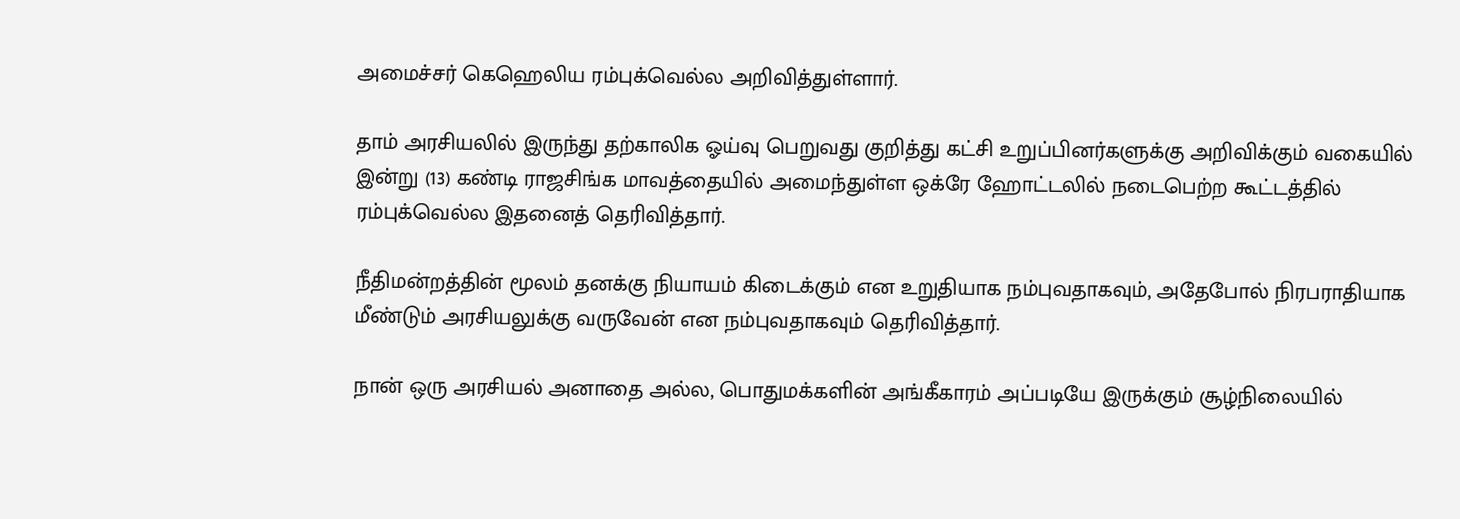அமைச்சர் கெஹெலிய ரம்புக்வெல்ல அறிவித்துள்ளார்.

தாம் அரசியலில் இருந்து தற்காலிக ஓய்வு பெறுவது குறித்து கட்சி உறுப்பினர்களுக்கு அறிவிக்கும் வகையில் இன்று (13) கண்டி ராஜசிங்க மாவத்தையில் அமைந்துள்ள ஒக்ரே ஹோட்டலில் நடைபெற்ற கூட்டத்தில் ரம்புக்வெல்ல இதனைத் தெரிவித்தார்.

நீதிமன்றத்தின் மூலம் தனக்கு நியாயம் கிடைக்கும் என உறுதியாக நம்புவதாகவும், அதேபோல் நிரபராதியாக மீண்டும் அரசியலுக்கு வருவேன் என நம்புவதாகவும் தெரிவித்தார்.

நான் ஒரு அரசியல் அனாதை அல்ல, பொதுமக்களின் அங்கீகாரம் அப்படியே இருக்கும் சூழ்நிலையில்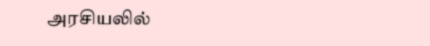அரசியலில்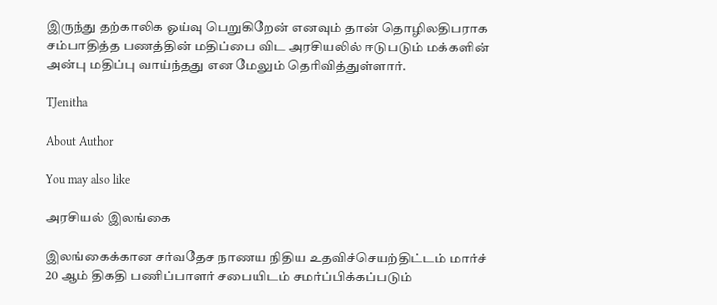இருந்து தற்காலிக ஓய்வு பெறுகிறேன் எனவும் தான் தொழிலதிபராக சம்பாதித்த பணத்தின் மதிப்பை விட அரசியலில் ஈடுபடும் மக்களின் அன்பு மதிப்பு வாய்ந்தது என மேலும் தெரிவித்துள்ளார்.

TJenitha

About Author

You may also like

அரசியல் இலங்கை

இலங்கைக்கான சர்வதேச நாணய நிதிய உதவிச்செயற்திட்டம் மார்ச் 20 ஆம் திகதி பணிப்பாளர் சபையிடம் சமர்ப்பிக்கப்படும்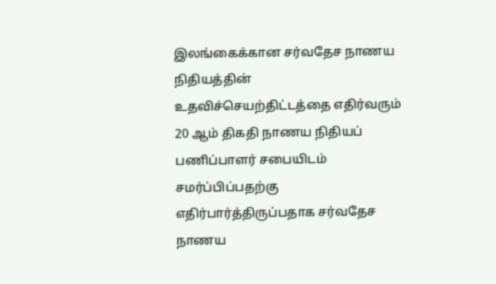இலங்கைக்கான சர்வதேச நாணய நிதியத்தின் உதவிச்செயற்திட்டத்தை எதிர்வரும் 20 ஆம் திகதி நாணய நிதியப் பணிப்பாளர் சபையிடம் சமர்ப்பிப்பதற்கு எதிர்பார்த்திருப்பதாக சர்வதேச நாணய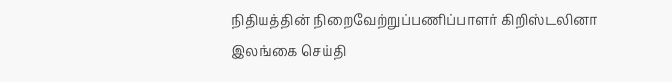நிதியத்தின் நிறைவேற்றுப்பணிப்பாளர் கிறிஸ்டலினா
இலங்கை செய்தி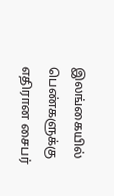இலங்கையில் பெண்களுக்கு எதிரான சைபர்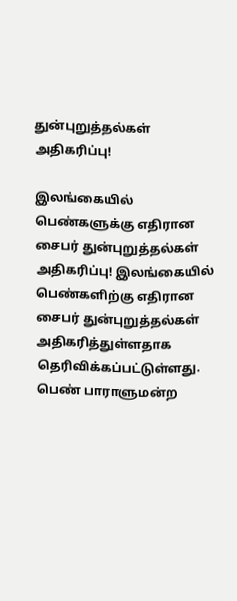துன்புறுத்தல்கள் அதிகரிப்பு!

இலங்கையில் பெண்களுக்கு எதிரான சைபர் துன்புறுத்தல்கள் அதிகரிப்பு! இலங்கையில் பெண்களிற்கு எதிரான சைபர் துன்புறுத்தல்கள் அதிகரித்துள்ளதாக தெரிவிக்கப்பட்டுள்ளது. பெண் பாராளுமன்ற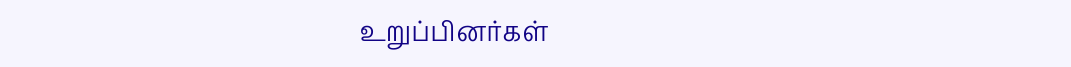உறுப்பினர்கள்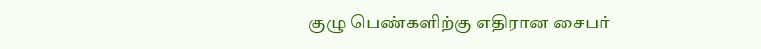குழு பெண்களிற்கு எதிரான சைபர்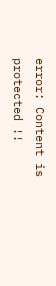error: Content is protected !!